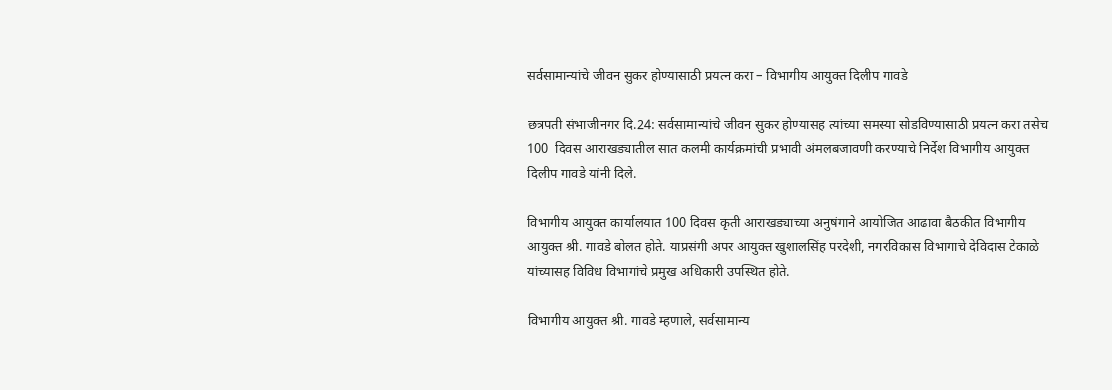सर्वसामान्यांचे जीवन सुकर होण्यासाठी प्रयत्न करा – विभागीय आयुक्त दिलीप गावडे

छत्रपती संभाजीनगर दि.24: सर्वसामान्यांचे जीवन सुकर होण्यासह त्यांच्या समस्या सोडविण्यासाठी प्रयत्न करा तसेच 100  दिवस आराखड्यातील सात कलमी कार्यक्रमांची प्रभावी अंमलबजावणी करण्याचे निर्देश विभागीय आयुक्त दिलीप गावडे यांनी दिले.

विभागीय आयुक्त कार्यालयात 100 दिवस कृती आराखड्याच्या अनुषंगाने आयोजित आढावा बैठकीत विभागीय आयुक्त श्री. गावडे बोलत होते. याप्रसंगी अपर आयुक्त खुशालसिंह परदेशी, नगरविकास विभागाचे देविदास टेकाळे यांच्यासह विविध विभागांचे प्रमुख अधिकारी उपस्थित होते.

विभागीय आयुक्त श्री. गावडे म्हणाले, सर्वसामान्य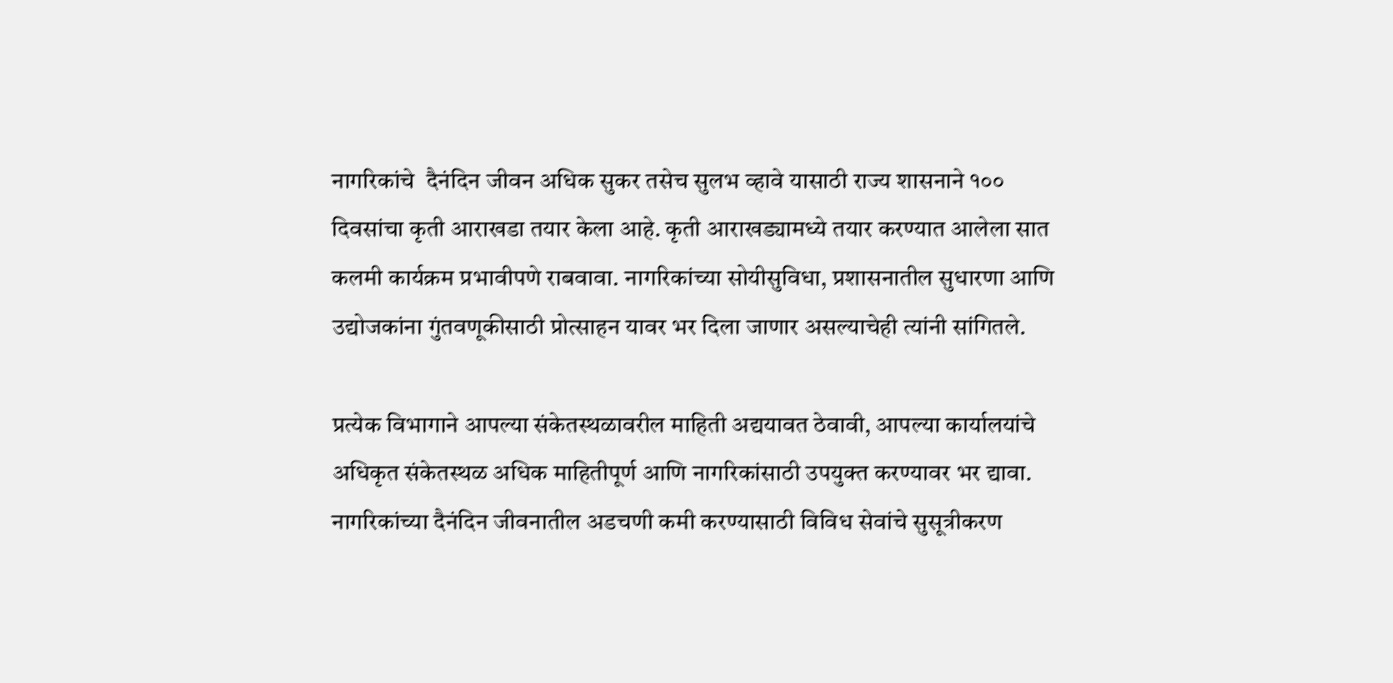नागरिकांचे  दैनंदिन जीवन अधिक सुकर तसेच सुलभ व्हावे यासाठी राज्य शासनाने १०० दिवसांचा कृती आराखडा तयार केला आहे. कृती आराखड्यामध्ये तयार करण्यात आलेला सात कलमी कार्यक्रम प्रभावीपणे राबवावा. नागरिकांच्या सोयीसुविधा, प्रशासनातील सुधारणा आणि उद्योजकांना गुंतवणूकीसाठी प्रोत्साहन यावर भर दिला जाणार असल्याचेही त्यांनी सांगितले.

प्रत्येक विभागाने आपल्या संकेतस्थळावरील माहिती अद्ययावत ठेवावी, आपल्या कार्यालयांचे अधिकृत संकेतस्थळ अधिक माहितीपूर्ण आणि नागरिकांसाठी उपयुक्त करण्यावर भर द्यावा. नागरिकांच्या दैनंदिन जीवनातील अडचणी कमी करण्यासाठी विविध सेवांचे सुसूत्रीकरण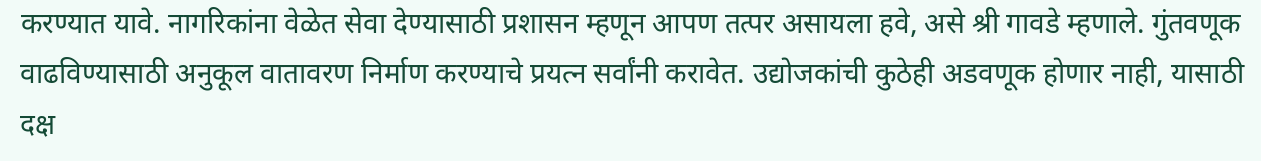करण्यात यावे. नागरिकांना वेळेत सेवा देण्यासाठी प्रशासन म्हणून आपण तत्पर असायला हवे, असे श्री गावडे म्हणाले. गुंतवणूक वाढविण्यासाठी अनुकूल वातावरण निर्माण करण्याचे प्रयत्न सर्वांनी करावेत. उद्योजकांची कुठेही अडवणूक होणार नाही, यासाठी दक्ष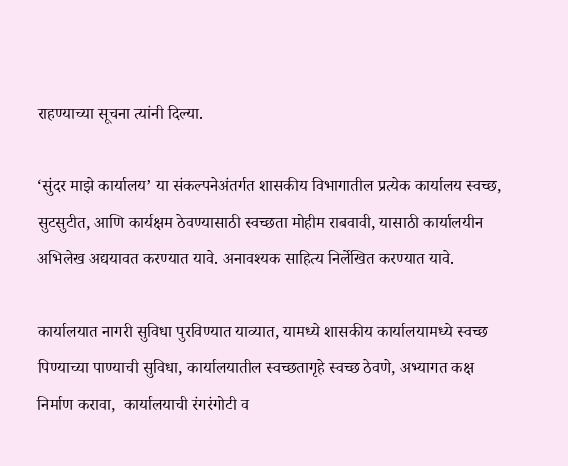राहण्याच्या सूचना त्यांनी दिल्या.

‘सुंदर माझे कार्यालय’ या संकल्पनेअंतर्गत शासकीय विभागातील प्रत्येक कार्यालय स्वच्छ, सुटसुटीत, आणि कार्यक्षम ठेवण्यासाठी स्वच्छता मोहीम राबवावी, यासाठी कार्यालयीन अभिलेख अद्ययावत करण्यात यावे. अनावश्यक साहित्य निर्लेखित करण्यात यावे.

कार्यालयात नागरी सुविधा पुरविण्यात याव्यात, यामध्ये शासकीय कार्यालयामध्ये स्वच्छ पिण्याच्या पाण्याची सुविधा, कार्यालयातील स्वच्छतागृहे स्वच्छ ठेवणे, अभ्यागत कक्ष निर्माण करावा,  कार्यालयाची रंगरंगोटी व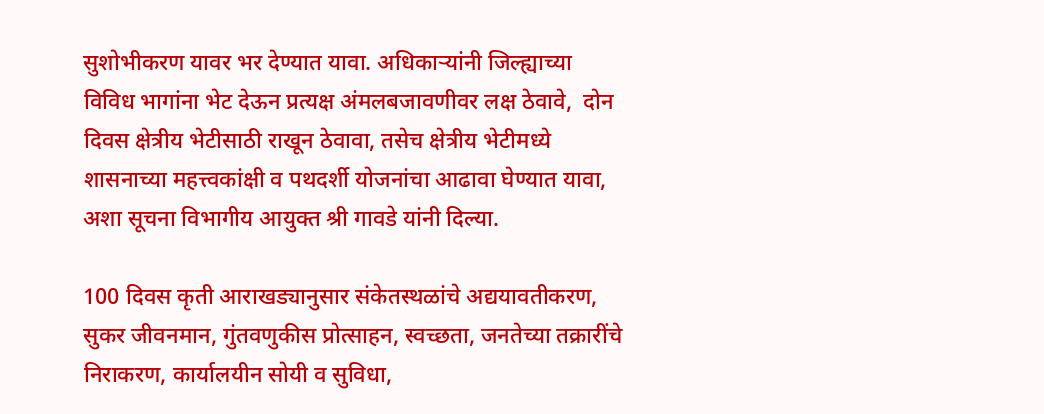सुशोभीकरण यावर भर देण्यात यावा. अधिकाऱ्यांनी जिल्ह्याच्या विविध भागांना भेट देऊन प्रत्यक्ष अंमलबजावणीवर लक्ष ठेवावे,  दोन दिवस क्षेत्रीय भेटीसाठी राखून ठेवावा, तसेच क्षेत्रीय भेटीमध्ये शासनाच्या महत्त्वकांक्षी व पथदर्शी योजनांचा आढावा घेण्यात यावा, अशा सूचना विभागीय आयुक्त श्री गावडे यांनी दिल्या.

100 दिवस कृती आराखड्यानुसार संकेतस्थळांचे अद्ययावतीकरण, सुकर जीवनमान, गुंतवणुकीस प्रोत्साहन, स्वच्छता, जनतेच्या तक्रारींचे निराकरण, कार्यालयीन सोयी व सुविधा,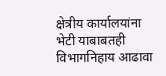क्षेत्रीय कार्यालयांना भेटी याबाबतही विभागनिहाय आढावा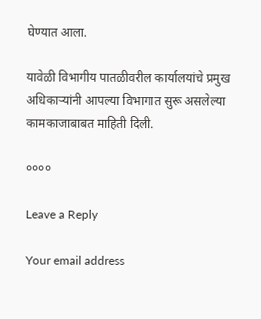घेण्यात आला.

यावेळी विभागीय पातळीवरील कार्यालयांचे प्रमुख अधिकाऱ्यांनी आपल्या विभागात सुरू असलेल्या कामकाजाबाबत माहिती दिली.

००००

Leave a Reply

Your email address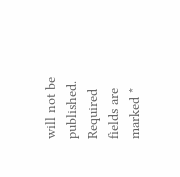will not be published. Required fields are marked *